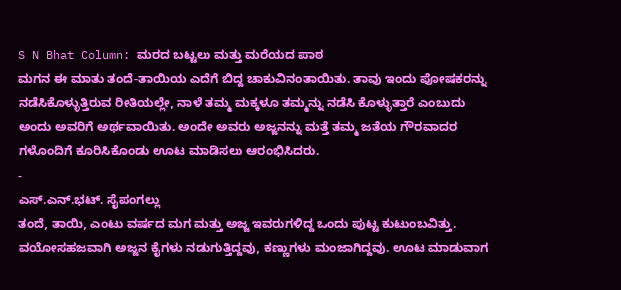S N Bhat Column: ಮರದ ಬಟ್ಟಲು ಮತ್ತು ಮರೆಯದ ಪಾಠ
ಮಗನ ಈ ಮಾತು ತಂದೆ-ತಾಯಿಯ ಎದೆಗೆ ಬಿದ್ದ ಚಾಕುವಿನಂತಾಯಿತು. ತಾವು ಇಂದು ಪೋಷಕರನ್ನು ನಡೆಸಿಕೊಳ್ಳುತ್ತಿರುವ ರೀತಿಯಲ್ಲೇ, ನಾಳೆ ತಮ್ಮ ಮಕ್ಕಳೂ ತಮ್ಮನ್ನು ನಡೆಸಿ ಕೊಳ್ಳುತ್ತಾರೆ ಎಂಬುದು ಅಂದು ಅವರಿಗೆ ಅರ್ಥವಾಯಿತು. ಅಂದೇ ಅವರು ಅಜ್ಜನನ್ನು ಮತ್ತೆ ತಮ್ಮ ಜತೆಯ ಗೌರವಾದರ ಗಳೊಂದಿಗೆ ಕೂರಿಸಿಕೊಂಡು ಊಟ ಮಾಡಿಸಲು ಆರಂಭಿಸಿದರು.
-
ಎಸ್.ಎನ್.ಭಟ್. ಸೈಪಂಗಲ್ಲು
ತಂದೆ, ತಾಯಿ, ಎಂಟು ವರ್ಷದ ಮಗ ಮತ್ತು ಅಜ್ಜ ಇವರುಗಳಿದ್ದ ಒಂದು ಪುಟ್ಟ ಕುಟುಂಬವಿತ್ತು. ವಯೋಸಹಜವಾಗಿ ಅಜ್ಜನ ಕೈಗಳು ನಡುಗುತ್ತಿದ್ದವು, ಕಣ್ಣುಗಳು ಮಂಜಾಗಿದ್ದವು. ಊಟ ಮಾಡುವಾಗ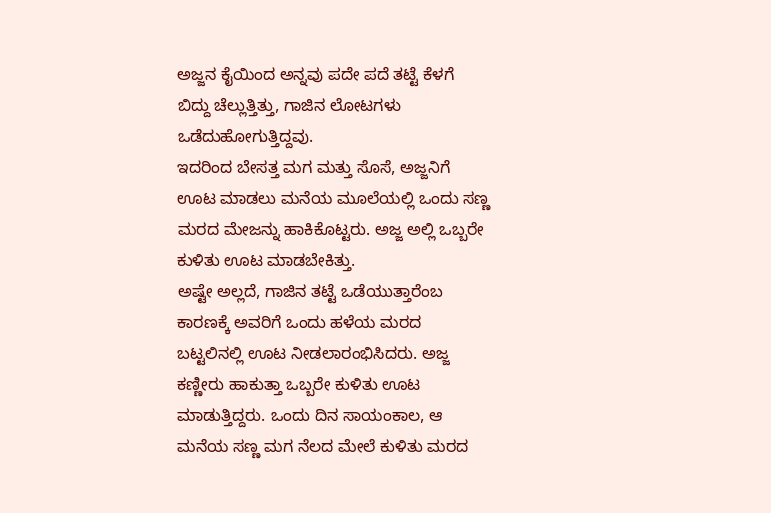ಅಜ್ಜನ ಕೈಯಿಂದ ಅನ್ನವು ಪದೇ ಪದೆ ತಟ್ಟೆ ಕೆಳಗೆ ಬಿದ್ದು ಚೆಲ್ಲುತ್ತಿತ್ತು, ಗಾಜಿನ ಲೋಟಗಳು ಒಡೆದುಹೋಗುತ್ತಿದ್ದವು.
ಇದರಿಂದ ಬೇಸತ್ತ ಮಗ ಮತ್ತು ಸೊಸೆ, ಅಜ್ಜನಿಗೆ ಊಟ ಮಾಡಲು ಮನೆಯ ಮೂಲೆಯಲ್ಲಿ ಒಂದು ಸಣ್ಣ ಮರದ ಮೇಜನ್ನು ಹಾಕಿಕೊಟ್ಟರು. ಅಜ್ಜ ಅಲ್ಲಿ ಒಬ್ಬರೇ ಕುಳಿತು ಊಟ ಮಾಡಬೇಕಿತ್ತು.
ಅಷ್ಟೇ ಅಲ್ಲದೆ, ಗಾಜಿನ ತಟ್ಟೆ ಒಡೆಯುತ್ತಾರೆಂಬ ಕಾರಣಕ್ಕೆ ಅವರಿಗೆ ಒಂದು ಹಳೆಯ ಮರದ ಬಟ್ಟಲಿನಲ್ಲಿ ಊಟ ನೀಡಲಾರಂಭಿಸಿದರು. ಅಜ್ಜ ಕಣ್ಣೀರು ಹಾಕುತ್ತಾ ಒಬ್ಬರೇ ಕುಳಿತು ಊಟ ಮಾಡುತ್ತಿದ್ದರು. ಒಂದು ದಿನ ಸಾಯಂಕಾಲ, ಆ ಮನೆಯ ಸಣ್ಣ ಮಗ ನೆಲದ ಮೇಲೆ ಕುಳಿತು ಮರದ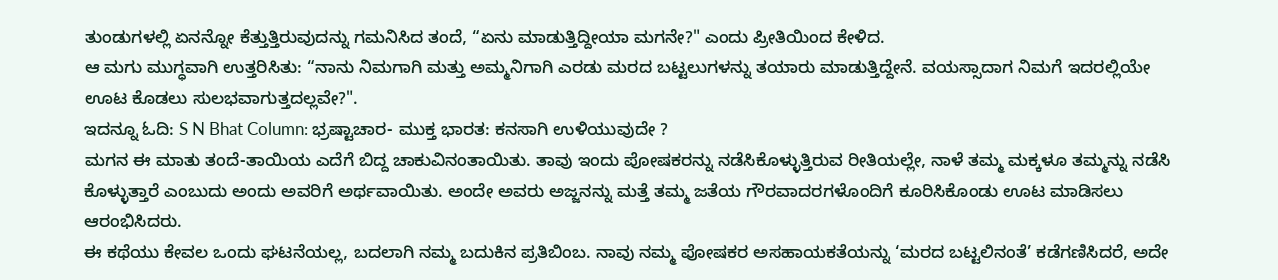ತುಂಡುಗಳಲ್ಲಿ ಏನನ್ನೋ ಕೆತ್ತುತ್ತಿರುವುದನ್ನು ಗಮನಿಸಿದ ತಂದೆ, “ಏನು ಮಾಡುತ್ತಿದ್ದೀಯಾ ಮಗನೇ?" ಎಂದು ಪ್ರೀತಿಯಿಂದ ಕೇಳಿದ.
ಆ ಮಗು ಮುಗ್ಧವಾಗಿ ಉತ್ತರಿಸಿತು: “ನಾನು ನಿಮಗಾಗಿ ಮತ್ತು ಅಮ್ಮನಿಗಾಗಿ ಎರಡು ಮರದ ಬಟ್ಟಲುಗಳನ್ನು ತಯಾರು ಮಾಡುತ್ತಿದ್ದೇನೆ. ವಯಸ್ಸಾದಾಗ ನಿಮಗೆ ಇದರಲ್ಲಿಯೇ ಊಟ ಕೊಡಲು ಸುಲಭವಾಗುತ್ತದಲ್ಲವೇ?".
ಇದನ್ನೂ ಓದಿ: S N Bhat Column: ಭ್ರಷ್ಟಾಚಾರ- ಮುಕ್ತ ಭಾರತ: ಕನಸಾಗಿ ಉಳಿಯುವುದೇ ?
ಮಗನ ಈ ಮಾತು ತಂದೆ-ತಾಯಿಯ ಎದೆಗೆ ಬಿದ್ದ ಚಾಕುವಿನಂತಾಯಿತು. ತಾವು ಇಂದು ಪೋಷಕರನ್ನು ನಡೆಸಿಕೊಳ್ಳುತ್ತಿರುವ ರೀತಿಯಲ್ಲೇ, ನಾಳೆ ತಮ್ಮ ಮಕ್ಕಳೂ ತಮ್ಮನ್ನು ನಡೆಸಿ ಕೊಳ್ಳುತ್ತಾರೆ ಎಂಬುದು ಅಂದು ಅವರಿಗೆ ಅರ್ಥವಾಯಿತು. ಅಂದೇ ಅವರು ಅಜ್ಜನನ್ನು ಮತ್ತೆ ತಮ್ಮ ಜತೆಯ ಗೌರವಾದರಗಳೊಂದಿಗೆ ಕೂರಿಸಿಕೊಂಡು ಊಟ ಮಾಡಿಸಲು ಆರಂಭಿಸಿದರು.
ಈ ಕಥೆಯು ಕೇವಲ ಒಂದು ಘಟನೆಯಲ್ಲ, ಬದಲಾಗಿ ನಮ್ಮ ಬದುಕಿನ ಪ್ರತಿಬಿಂಬ. ನಾವು ನಮ್ಮ ಪೋಷಕರ ಅಸಹಾಯಕತೆಯನ್ನು ‘ಮರದ ಬಟ್ಟಲಿನಂತೆ’ ಕಡೆಗಣಿಸಿದರೆ, ಅದೇ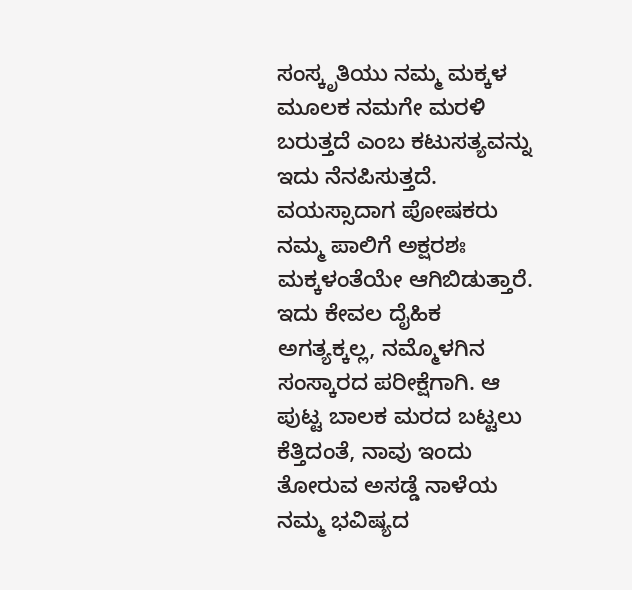ಸಂಸ್ಕೃತಿಯು ನಮ್ಮ ಮಕ್ಕಳ ಮೂಲಕ ನಮಗೇ ಮರಳಿ ಬರುತ್ತದೆ ಎಂಬ ಕಟುಸತ್ಯವನ್ನು ಇದು ನೆನಪಿಸುತ್ತದೆ.
ವಯಸ್ಸಾದಾಗ ಪೋಷಕರು ನಮ್ಮ ಪಾಲಿಗೆ ಅಕ್ಷರಶಃ ಮಕ್ಕಳಂತೆಯೇ ಆಗಿಬಿಡುತ್ತಾರೆ. ಇದು ಕೇವಲ ದೈಹಿಕ ಅಗತ್ಯಕ್ಕಲ್ಲ, ನಮ್ಮೊಳಗಿನ ಸಂಸ್ಕಾರದ ಪರೀಕ್ಷೆಗಾಗಿ. ಆ ಪುಟ್ಟ ಬಾಲಕ ಮರದ ಬಟ್ಟಲು ಕೆತ್ತಿದಂತೆ, ನಾವು ಇಂದು ತೋರುವ ಅಸಡ್ಡೆ ನಾಳೆಯ ನಮ್ಮ ಭವಿಷ್ಯದ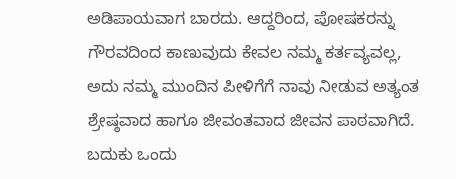ಅಡಿಪಾಯವಾಗ ಬಾರದು. ಆದ್ದರಿಂದ, ಪೋಷಕರನ್ನು ಗೌರವದಿಂದ ಕಾಣುವುದು ಕೇವಲ ನಮ್ಮ ಕರ್ತವ್ಯವಲ್ಲ, ಅದು ನಮ್ಮ ಮುಂದಿನ ಪೀಳಿಗೆಗೆ ನಾವು ನೀಡುವ ಅತ್ಯಂತ ಶ್ರೇಷ್ಠವಾದ ಹಾಗೂ ಜೀವಂತವಾದ ಜೀವನ ಪಾಠವಾಗಿದೆ.
ಬದುಕು ಒಂದು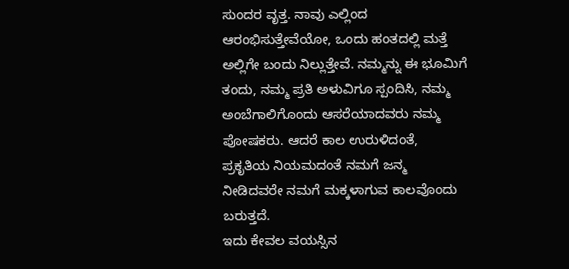ಸುಂದರ ವೃತ್ತ. ನಾವು ಎಲ್ಲಿಂದ ಆರಂಭಿಸುತ್ತೇವೆಯೋ, ಒಂದು ಹಂತದಲ್ಲಿ ಮತ್ತೆ ಅಲ್ಲಿಗೇ ಬಂದು ನಿಲ್ಲುತ್ತೇವೆ. ನಮ್ಮನ್ನು ಈ ಭೂಮಿಗೆ ತಂದು, ನಮ್ಮ ಪ್ರತಿ ಅಳುವಿಗೂ ಸ್ಪಂದಿಸಿ, ನಮ್ಮ ಅಂಬೆಗಾಲಿಗೊಂದು ಆಸರೆಯಾದವರು ನಮ್ಮ ಪೋಷಕರು. ಆದರೆ ಕಾಲ ಉರುಳಿದಂತೆ, ಪ್ರಕೃತಿಯ ನಿಯಮದಂತೆ ನಮಗೆ ಜನ್ಮ ನೀಡಿದವರೇ ನಮಗೆ ಮಕ್ಕಳಾಗುವ ಕಾಲವೊಂದು ಬರುತ್ತದೆ.
ಇದು ಕೇವಲ ವಯಸ್ಸಿನ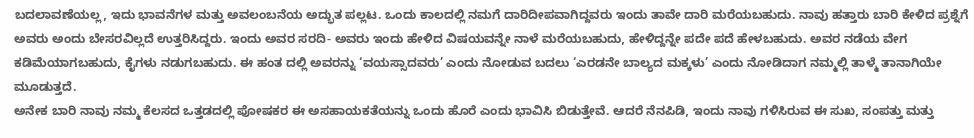ಬದಲಾವಣೆಯಲ್ಲ, ಇದು ಭಾವನೆಗಳ ಮತ್ತು ಅವಲಂಬನೆಯ ಅದ್ಭುತ ಪಲ್ಲಟ. ಒಂದು ಕಾಲದಲ್ಲಿ ನಮಗೆ ದಾರಿದೀಪವಾಗಿದ್ದವರು ಇಂದು ತಾವೇ ದಾರಿ ಮರೆಯಬಹುದು. ನಾವು ಹತ್ತಾರು ಬಾರಿ ಕೇಳಿದ ಪ್ರಶ್ನೆಗೆ ಅವರು ಅಂದು ಬೇಸರವಿಲ್ಲದೆ ಉತ್ತರಿಸಿದ್ದರು. ಇಂದು ಅವರ ಸರದಿ- ಅವರು ಇಂದು ಹೇಳಿದ ವಿಷಯವನ್ನೇ ನಾಳೆ ಮರೆಯಬಹುದು, ಹೇಳಿದ್ದನ್ನೇ ಪದೇ ಪದೆ ಹೇಳಬಹುದು. ಅವರ ನಡೆಯ ವೇಗ ಕಡಿಮೆಯಾಗಬಹುದು, ಕೈಗಳು ನಡುಗಬಹುದು. ಈ ಹಂತ ದಲ್ಲಿ ಅವರನ್ನು ‘ವಯಸ್ಸಾದವರು’ ಎಂದು ನೋಡುವ ಬದಲು ‘ಎರಡನೇ ಬಾಲ್ಯದ ಮಕ್ಕಳು’ ಎಂದು ನೋಡಿದಾಗ ನಮ್ಮಲ್ಲಿ ತಾಳ್ಮೆ ತಾನಾಗಿಯೇ ಮೂಡುತ್ತದೆ.
ಅನೇಕ ಬಾರಿ ನಾವು ನಮ್ಮ ಕೆಲಸದ ಒತ್ತಡದಲ್ಲಿ ಪೋಷಕರ ಈ ಅಸಹಾಯಕತೆಯನ್ನು ಒಂದು ಹೊರೆ ಎಂದು ಭಾವಿಸಿ ಬಿಡುತ್ತೇವೆ. ಆದರೆ ನೆನಪಿಡಿ, ಇಂದು ನಾವು ಗಳಿಸಿರುವ ಈ ಸುಖ, ಸಂಪತ್ತು ಮತ್ತು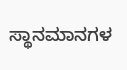ಸ್ಥಾನಮಾನಗಳ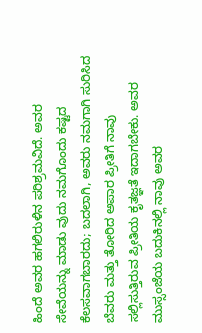ಹಿಂದೆ ಅವರ ಹಗಲಿರುಳಿನ ಪರಿಶ್ರಮವಿದೆ. ಅವರ ಸೇವೆಯನ್ನು ಮಾಡು ವುದು ನಮಗೊಂದು ಕಷ್ಟದ ಕೆಲಸವಾಗಬಾರದು; ಬದಲಾಗಿ, ಅವರು ನಮಗಾಗಿ ಸುರಿಸಿದ ಬೆವರು ಮತ್ತು ತೋರಿದ ಅಪಾರ ಪ್ರೀತಿಗೆ ನಾವು ಸಲ್ಲಿಸುತ್ತಿರುವ ಪ್ರೀತಿಯ ಕೃತಜ್ಞತೆ ಇದಾಗಬೇಕು. ಅವರ ಮುಸ್ಸಂಜೆಯ ಬದುಕಿನಲ್ಲಿ ನಾವು ಅವರ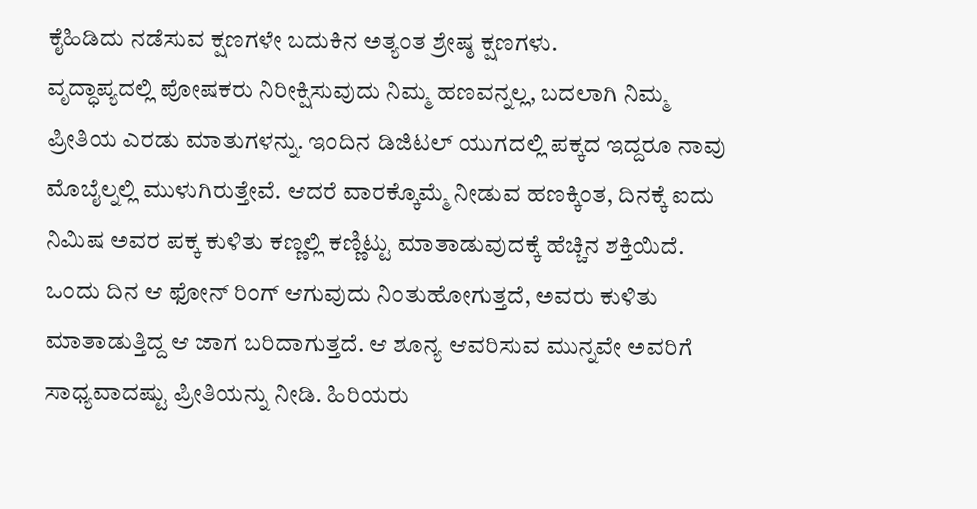ಕೈಹಿಡಿದು ನಡೆಸುವ ಕ್ಷಣಗಳೇ ಬದುಕಿನ ಅತ್ಯಂತ ಶ್ರೇಷ್ಠ ಕ್ಷಣಗಳು.
ವೃದ್ಧಾಪ್ಯದಲ್ಲಿ ಪೋಷಕರು ನಿರೀಕ್ಷಿಸುವುದು ನಿಮ್ಮ ಹಣವನ್ನಲ್ಲ, ಬದಲಾಗಿ ನಿಮ್ಮ ಪ್ರೀತಿಯ ಎರಡು ಮಾತುಗಳನ್ನು. ಇಂದಿನ ಡಿಜಿಟಲ್ ಯುಗದಲ್ಲಿ ಪಕ್ಕದ ಇದ್ದರೂ ನಾವು ಮೊಬೈಲ್ನಲ್ಲಿ ಮುಳುಗಿರುತ್ತೇವೆ. ಆದರೆ ವಾರಕ್ಕೊಮ್ಮೆ ನೀಡುವ ಹಣಕ್ಕಿಂತ, ದಿನಕ್ಕೆ ಐದು ನಿಮಿಷ ಅವರ ಪಕ್ಕ ಕುಳಿತು ಕಣ್ಣಲ್ಲಿ ಕಣ್ಣಿಟ್ಟು ಮಾತಾಡುವುದಕ್ಕೆ ಹೆಚ್ಚಿನ ಶಕ್ತಿಯಿದೆ. ಒಂದು ದಿನ ಆ ಫೋನ್ ರಿಂಗ್ ಆಗುವುದು ನಿಂತುಹೋಗುತ್ತದೆ, ಅವರು ಕುಳಿತು ಮಾತಾಡುತ್ತಿದ್ದ ಆ ಜಾಗ ಬರಿದಾಗುತ್ತದೆ. ಆ ಶೂನ್ಯ ಆವರಿಸುವ ಮುನ್ನವೇ ಅವರಿಗೆ ಸಾಧ್ಯವಾದಷ್ಟು ಪ್ರೀತಿಯನ್ನು ನೀಡಿ. ಹಿರಿಯರು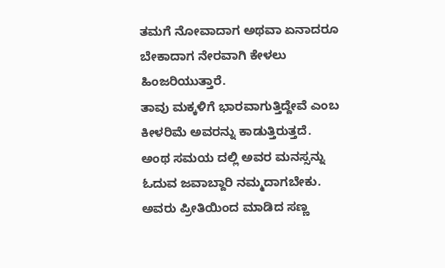ತಮಗೆ ನೋವಾದಾಗ ಅಥವಾ ಏನಾದರೂ ಬೇಕಾದಾಗ ನೇರವಾಗಿ ಕೇಳಲು ಹಿಂಜರಿಯುತ್ತಾರೆ.
ತಾವು ಮಕ್ಕಳಿಗೆ ಭಾರವಾಗುತ್ತಿದ್ದೇವೆ ಎಂಬ ಕೀಳರಿಮೆ ಅವರನ್ನು ಕಾಡುತ್ತಿರುತ್ತದೆ. ಅಂಥ ಸಮಯ ದಲ್ಲಿ ಅವರ ಮನಸ್ಸನ್ನು ಓದುವ ಜವಾಬ್ದಾರಿ ನಮ್ಮದಾಗಬೇಕು. ಅವರು ಪ್ರೀತಿಯಿಂದ ಮಾಡಿದ ಸಣ್ಣ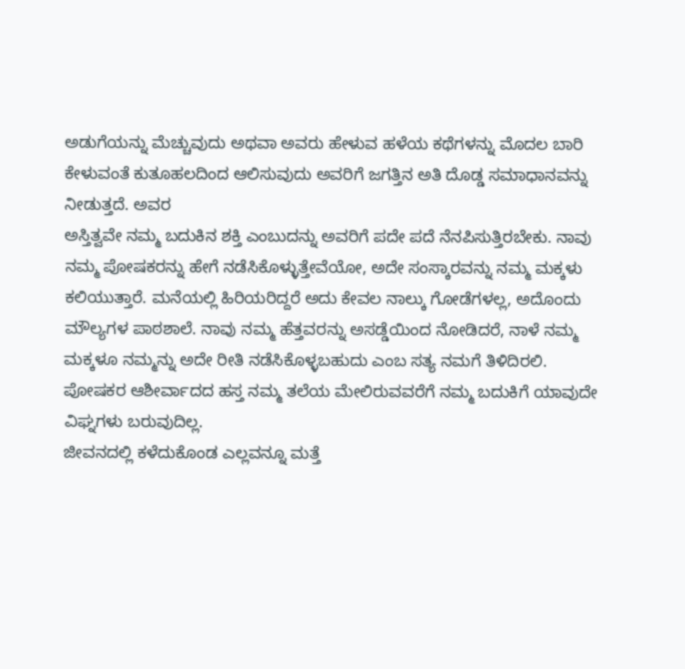ಅಡುಗೆಯನ್ನು ಮೆಚ್ಚುವುದು ಅಥವಾ ಅವರು ಹೇಳುವ ಹಳೆಯ ಕಥೆಗಳನ್ನು ಮೊದಲ ಬಾರಿ ಕೇಳುವಂತೆ ಕುತೂಹಲದಿಂದ ಆಲಿಸುವುದು ಅವರಿಗೆ ಜಗತ್ತಿನ ಅತಿ ದೊಡ್ಡ ಸಮಾಧಾನವನ್ನು ನೀಡುತ್ತದೆ. ಅವರ
ಅಸ್ತಿತ್ವವೇ ನಮ್ಮ ಬದುಕಿನ ಶಕ್ತಿ ಎಂಬುದನ್ನು ಅವರಿಗೆ ಪದೇ ಪದೆ ನೆನಪಿಸುತ್ತಿರಬೇಕು. ನಾವು ನಮ್ಮ ಪೋಷಕರನ್ನು ಹೇಗೆ ನಡೆಸಿಕೊಳ್ಳುತ್ತೇವೆಯೋ, ಅದೇ ಸಂಸ್ಕಾರವನ್ನು ನಮ್ಮ ಮಕ್ಕಳು ಕಲಿಯುತ್ತಾರೆ. ಮನೆಯಲ್ಲಿ ಹಿರಿಯರಿದ್ದರೆ ಅದು ಕೇವಲ ನಾಲ್ಕು ಗೋಡೆಗಳಲ್ಲ, ಅದೊಂದು ಮೌಲ್ಯಗಳ ಪಾಠಶಾಲೆ. ನಾವು ನಮ್ಮ ಹೆತ್ತವರನ್ನು ಅಸಡ್ಡೆಯಿಂದ ನೋಡಿದರೆ, ನಾಳೆ ನಮ್ಮ ಮಕ್ಕಳೂ ನಮ್ಮನ್ನು ಅದೇ ರೀತಿ ನಡೆಸಿಕೊಳ್ಳಬಹುದು ಎಂಬ ಸತ್ಯ ನಮಗೆ ತಿಳಿದಿರಲಿ. ಪೋಷಕರ ಆಶೀರ್ವಾದದ ಹಸ್ತ ನಮ್ಮ ತಲೆಯ ಮೇಲಿರುವವರೆಗೆ ನಮ್ಮ ಬದುಕಿಗೆ ಯಾವುದೇ ವಿಘ್ನಗಳು ಬರುವುದಿಲ್ಲ.
ಜೀವನದಲ್ಲಿ ಕಳೆದುಕೊಂಡ ಎಲ್ಲವನ್ನೂ ಮತ್ತೆ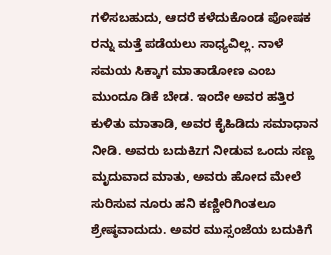ಗಳಿಸಬಹುದು, ಆದರೆ ಕಳೆದುಕೊಂಡ ಪೋಷಕ ರನ್ನು ಮತ್ತೆ ಪಡೆಯಲು ಸಾಧ್ಯವಿಲ್ಲ. ನಾಳೆ ಸಮಯ ಸಿಕ್ಕಾಗ ಮಾತಾಡೋಣ ಎಂಬ ಮುಂದೂ ಡಿಕೆ ಬೇಡ. ಇಂದೇ ಅವರ ಹತ್ತಿರ ಕುಳಿತು ಮಾತಾಡಿ, ಅವರ ಕೈಹಿಡಿದು ಸಮಾಧಾನ ನೀಡಿ. ಅವರು ಬದುಕಿzಗ ನೀಡುವ ಒಂದು ಸಣ್ಣ ಮೃದುವಾದ ಮಾತು, ಅವರು ಹೋದ ಮೇಲೆ ಸುರಿಸುವ ನೂರು ಹನಿ ಕಣ್ಣೀರಿಗಿಂತಲೂ ಶ್ರೇಷ್ಠವಾದುದು. ಅವರ ಮುಸ್ಸಂಜೆಯ ಬದುಕಿಗೆ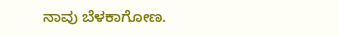ನಾವು ಬೆಳಕಾಗೋಣ.